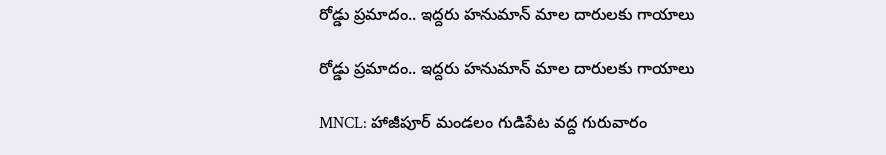రోడ్డు ప్రమాదం.. ఇద్దరు హనుమాన్ మాల దారులకు గాయాలు

రోడ్డు ప్రమాదం.. ఇద్దరు హనుమాన్ మాల దారులకు గాయాలు

MNCL: హాజీపూర్ మండలం గుడిపేట వద్ద గురువారం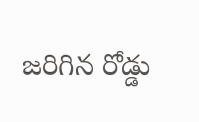జరిగిన రోడ్డు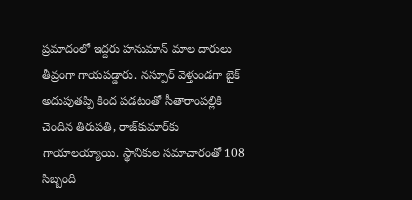ప్రమాదంలో ఇద్దరు హనుమాన్ మాల దారులు తీవ్రంగా గాయపడ్డారు. నస్పూర్ వెళ్తుండగా బైక్ అదుపుతప్పి కింద పడటంతో సీతారాంపల్లికి చెందిన తిరుపతి, రాజ్‌కుమార్‌కు గాయాలయ్యాయి. స్థానికుల సమాచారంతో 108 సిబ్బంది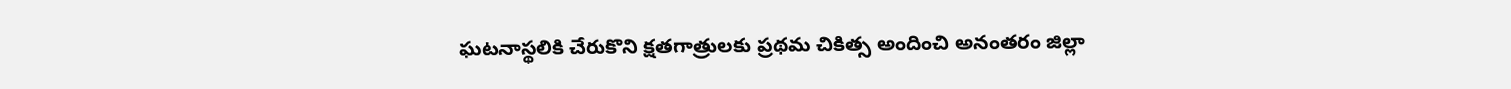ఘటనాస్థలికి చేరుకొని క్షతగాత్రులకు ప్రథమ చికిత్స అందించి అనంతరం జిల్లా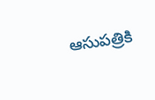ఆసుపత్రికి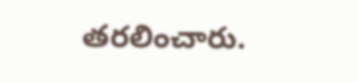తరలించారు.